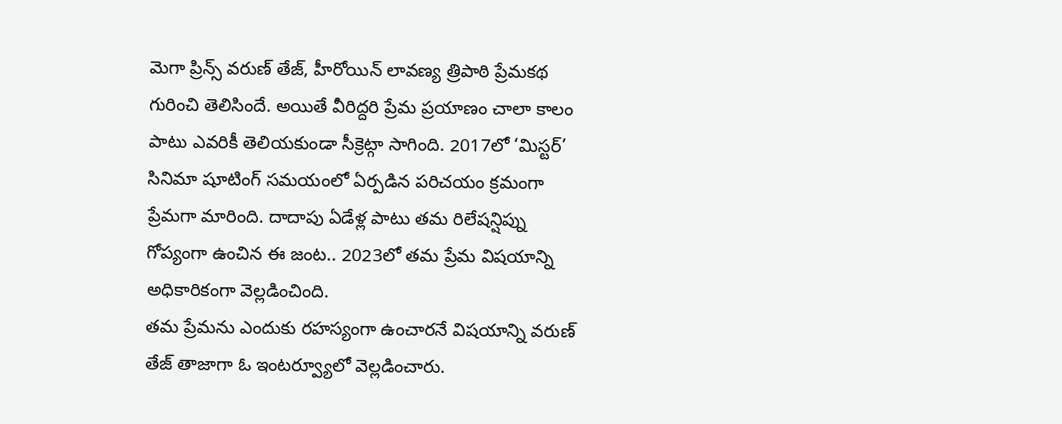మెగా ప్రిన్స్ వరుణ్ తేజ్, హీరోయిన్ లావణ్య త్రిపాఠి ప్రేమకథ గురించి తెలిసిందే. అయితే వీరిద్దరి ప్రేమ ప్రయాణం చాలా కాలం పాటు ఎవరికీ తెలియకుండా సీక్రెట్గా సాగింది. 2017లో ‘మిస్టర్’ సినిమా షూటింగ్ సమయంలో ఏర్పడిన పరిచయం క్రమంగా ప్రేమగా మారింది. దాదాపు ఏడేళ్ల పాటు తమ రిలేషన్షిప్ను గోప్యంగా ఉంచిన ఈ జంట.. 2023లో తమ ప్రేమ విషయాన్ని అధికారికంగా వెల్లడించింది.
తమ ప్రేమను ఎందుకు రహస్యంగా ఉంచారనే విషయాన్ని వరుణ్ తేజ్ తాజాగా ఓ ఇంటర్వ్యూలో వెల్లడించారు.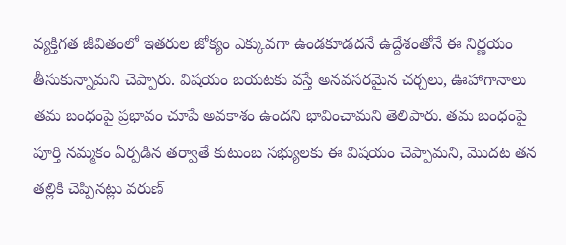వ్యక్తిగత జీవితంలో ఇతరుల జోక్యం ఎక్కువగా ఉండకూడదనే ఉద్దేశంతోనే ఈ నిర్ణయం తీసుకున్నామని చెప్పారు. విషయం బయటకు వస్తే అనవసరమైన చర్చలు, ఊహాగానాలు తమ బంధంపై ప్రభావం చూపే అవకాశం ఉందని భావించామని తెలిపారు. తమ బంధంపై పూర్తి నమ్మకం ఏర్పడిన తర్వాతే కుటుంబ సభ్యులకు ఈ విషయం చెప్పామని, మొదట తన తల్లికి చెప్పినట్లు వరుణ్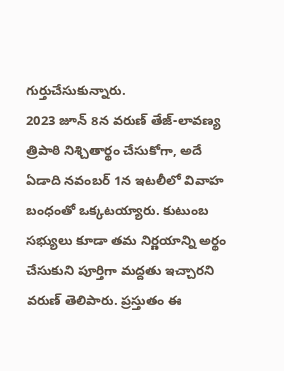గుర్తుచేసుకున్నారు.
2023 జూన్ 8న వరుణ్ తేజ్-లావణ్య త్రిపాఠి నిశ్చితార్థం చేసుకోగా, అదే ఏడాది నవంబర్ 1న ఇటలీలో వివాహ బంధంతో ఒక్కటయ్యారు. కుటుంబ సభ్యులు కూడా తమ నిర్ణయాన్ని అర్థం చేసుకుని పూర్తిగా మద్దతు ఇచ్చారని వరుణ్ తెలిపారు. ప్రస్తుతం ఈ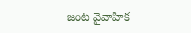జంట వైవాహిక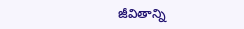జీవితాన్ని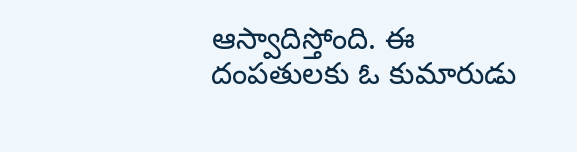ఆస్వాదిస్తోంది. ఈ దంపతులకు ఓ కుమారుడు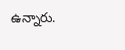ఉన్నారు.